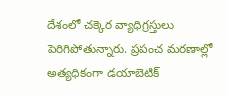దేశంలో చక్కెర వ్యాధిగ్రస్తులు పెరిగిపోతున్నారు. ప్రపంచ మరణాల్లో అత్యధికంగా డయాబెటిక్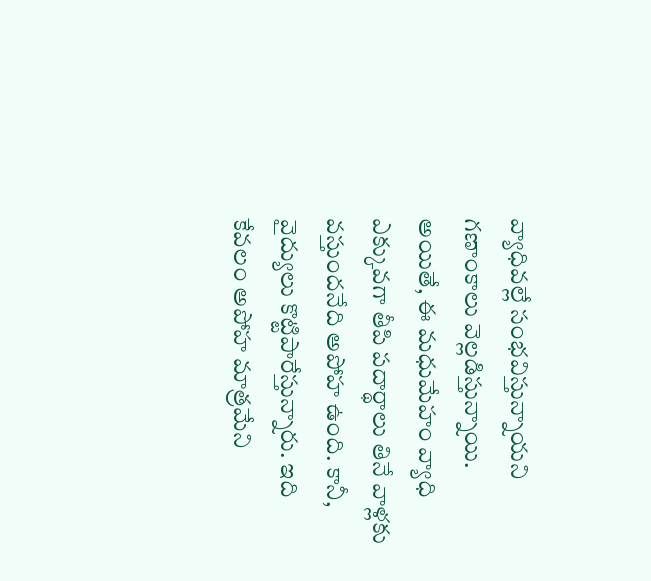వ్యాధివల్లే సంభవిస్తున్నాయని గణాంకాలు వెల్లడిస్తున్నాయి. అయితే, ఈ మధుమేహం వ్యాధి ఎక్కువగా తీపి పదార్థాలు తినే వాళ్లకు వస్తుందనేది అపోహ ఉంది. కానీ, వైద్యులు కొట్టిపారేస్తున్నారు. ఇది కేవలం అపోహ మాత్రమేని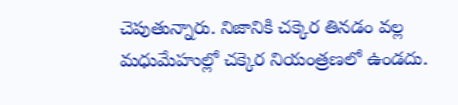చెపుతున్నారు. నిజానికి చక్కెర తినడం వల్ల మధుమేహుల్లో చక్కెర నియంత్రణలో ఉండదు.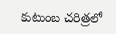కుటుంబ చరిత్రలో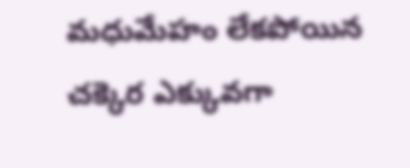మధుమేహం లేకపోయిన చక్కెర ఎక్కువగా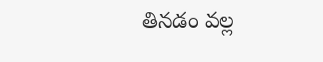తినడం వల్ల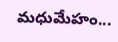మధుమేహం...